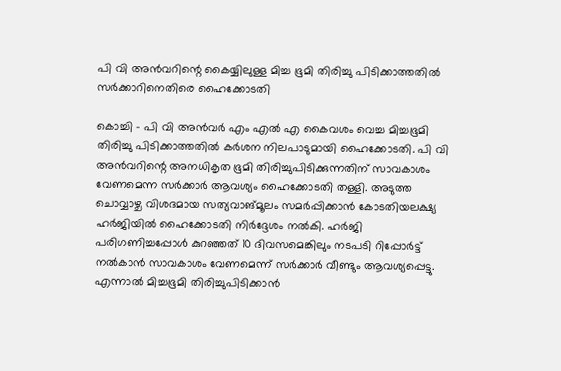പി വി അന്‍വറിന്റെ കൈയ്യിലുള്ള മിച്ച ഭൂമി തിരിച്ചു പിടിക്കാത്തതില്‍ സര്‍ക്കാറിനെതിരെ ഹൈക്കോടതി

കൊച്ചി - പി വി അന്‍വര്‍ എം എല്‍ എ കൈവശം വെച്ച മിച്ചഭൂമി തിരിച്ചു പിടിക്കാത്തതില്‍ കര്‍ശന നിലപാടുമായി ഹൈക്കോടതി. പി വി അന്‍വറിന്റെ അനധികൃത ഭൂമി തിരിച്ചുപിടിക്കുന്നതിന് സാവകാശം വേണമെന്ന സര്‍ക്കാര്‍ ആവശ്യം ഹൈക്കോടതി തള്ളി. അടുത്ത ചൊവ്വാഴ്ച വിശദമായ സത്യവാങ്മൂലം സമര്‍പ്പിക്കാന്‍ കോടതിയലക്ഷ്യ ഹര്‍ജിയില്‍ ഹൈക്കോടതി നിര്‍ദ്ദേശം നല്‍കി. ഹര്‍ജി പരിഗണിച്ചപ്പോള്‍ കുറഞ്ഞത് 10 ദിവസമെങ്കിലും നടപടി റിപ്പോര്‍ട്ട് നല്‍കാന്‍ സാവകാശം വേണമെന്ന് സര്‍ക്കാര്‍ വീണ്ടും ആവശ്യപ്പെട്ടു. എന്നാല്‍ മിച്ചഭൂമി തിരിച്ചുപിടിക്കാന്‍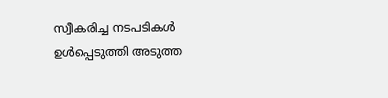സ്വീകരിച്ച നടപടികള്‍ ഉള്‍പ്പെടുത്തി അടുത്ത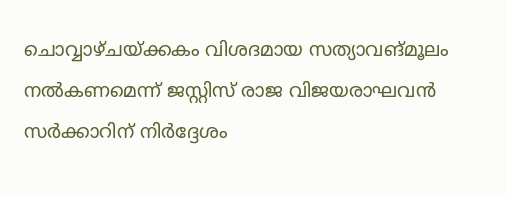ചൊവ്വാഴ്ചയ്ക്കകം വിശദമായ സത്യാവങ്മൂലം നല്‍കണമെന്ന് ജസ്റ്റിസ് രാജ വിജയരാഘവന്‍ സര്‍ക്കാറിന് നിര്‍ദ്ദേശം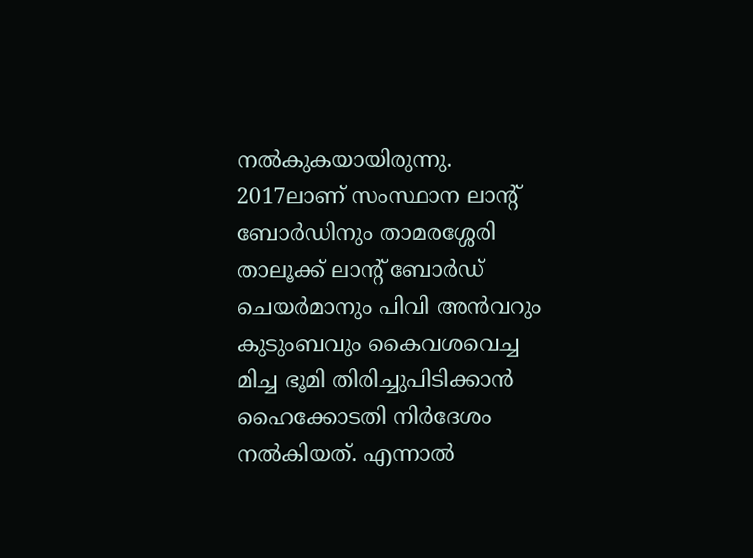നല്‍കുകയായിരുന്നു. 2017ലാണ് സംസ്ഥാന ലാന്റ് ബോര്‍ഡിനും താമരശ്ശേരി താലൂക്ക് ലാന്റ് ബോര്‍ഡ് ചെയര്‍മാനും പിവി അന്‍വറും കുടുംബവും കൈവശവെച്ച മിച്ച ഭൂമി തിരിച്ചുപിടിക്കാന്‍ ഹൈക്കോടതി നിര്‍ദേശം നല്‍കിയത്. എന്നാല്‍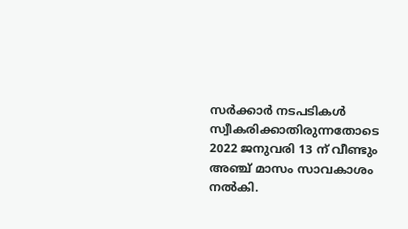സര്‍ക്കാര്‍ നടപടികള്‍ സ്വീകരിക്കാതിരുന്നതോടെ 2022 ജനുവരി 13 ന് വീണ്ടും അഞ്ച് മാസം സാവകാശം നല്‍കി.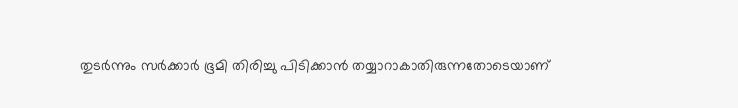തുടര്‍ന്നും സര്‍ക്കാര്‍ ഭൂമി തിരിച്ചു പിടിക്കാന്‍ തയ്യാറാകാതിരുന്നതോടെയാണ്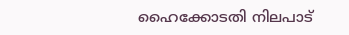ഹൈക്കോടതി നിലപാട്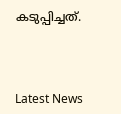കടുപ്പിച്ചത്.



Latest News